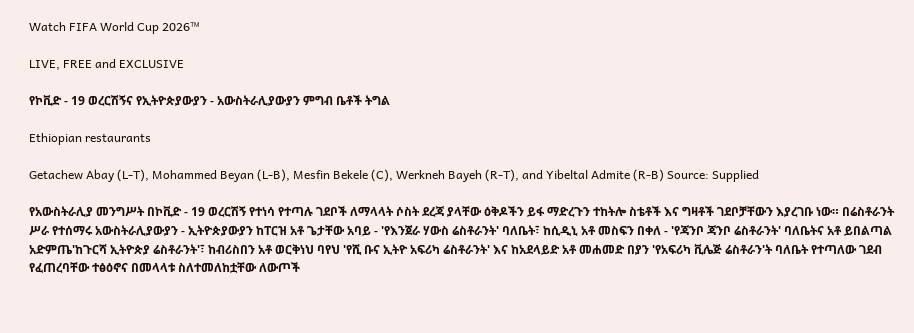Watch FIFA World Cup 2026™

LIVE, FREE and EXCLUSIVE

የኮቪድ - 19 ወረርሽኝና የኢትዮጵያውያን - አውስትራሊያውያን ምግብ ቤቶች ትግል

Ethiopian restaurants

Getachew Abay (L-T), Mohammed Beyan (L-B), Mesfin Bekele (C), Werkneh Bayeh (R-T), and Yibeltal Admite (R-B) Source: Supplied

የአውስትራሊያ መንግሥት በኮቪድ - 19 ወረርሽኝ የተነሳ የተጣሉ ገደቦች ለማላላት ሶስት ደረጃ ያላቸው ዕቅዶችን ይፋ ማድረጉን ተከትሎ ስቴቶች እና ግዛቶች ገደቦቻቸውን እያረገቡ ነው። በሬስቶራንት ሥራ የተሰማሩ አውስትራሊያውያን - ኢትዮጵያውያን ከፐርዝ አቶ ጌታቸው አባይ - 'የእንጀራ ሃውስ ሬስቶራንት' ባለቤት፣ ከሲዲኒ አቶ መስፍን በቀለ - 'የጃንቦ ጃንቦ ሬስቶራንት' ባለቤትና አቶ ይበልጣል አድምጤ'ከጉርሻ ኢትዮጵያ ሬስቶራንት'፣ ከብሪስበን አቶ ወርቅነህ ባየህ 'የሺ ቡና ኢትዮ አፍሪካ ሬስቶራንት' እና ከአደላይድ አቶ መሐመድ በያን 'የአፍሪካ ቪሌጅ ሬስቶራን'ት ባለቤት የተጣለው ገደብ የፈጠረባቸው ተፅዕኖና በመላላቱ ስለተመለከቷቸው ለውጦች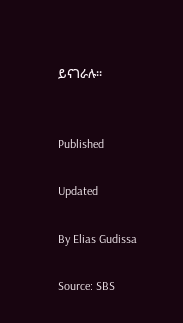ይናገራሉ።


Published

Updated

By Elias Gudissa

Source: SBS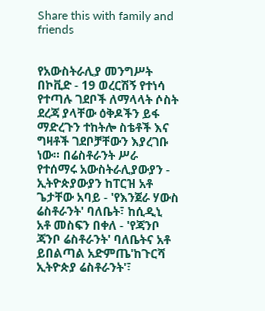Share this with family and friends


የአውስትራሊያ መንግሥት በኮቪድ - 19 ወረርሽኝ የተነሳ የተጣሉ ገደቦች ለማላላት ሶስት ደረጃ ያላቸው ዕቅዶችን ይፋ ማድረጉን ተከትሎ ስቴቶች እና ግዛቶች ገደቦቻቸውን እያረገቡ ነው። በሬስቶራንት ሥራ የተሰማሩ አውስትራሊያውያን - ኢትዮጵያውያን ከፐርዝ አቶ ጌታቸው አባይ - 'የእንጀራ ሃውስ ሬስቶራንት' ባለቤት፣ ከሲዲኒ አቶ መስፍን በቀለ - 'የጃንቦ ጃንቦ ሬስቶራንት' ባለቤትና አቶ ይበልጣል አድምጤ'ከጉርሻ ኢትዮጵያ ሬስቶራንት'፣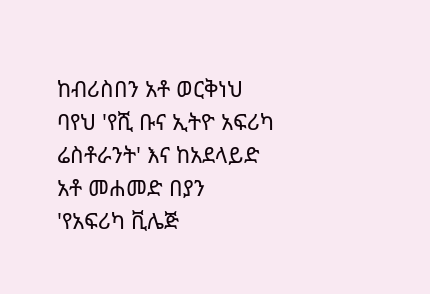ከብሪስበን አቶ ወርቅነህ ባየህ 'የሺ ቡና ኢትዮ አፍሪካ ሬስቶራንት' እና ከአደላይድ አቶ መሐመድ በያን 'የአፍሪካ ቪሌጅ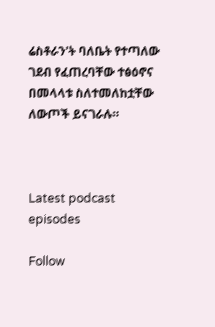ሬስቶራን'ት ባለቤት የተጣለው ገደብ የፈጠረባቸው ተፅዕኖና በመላላቱ ስለተመለከቷቸው ለውጦች ይናገራሉ።



Latest podcast episodes

Follow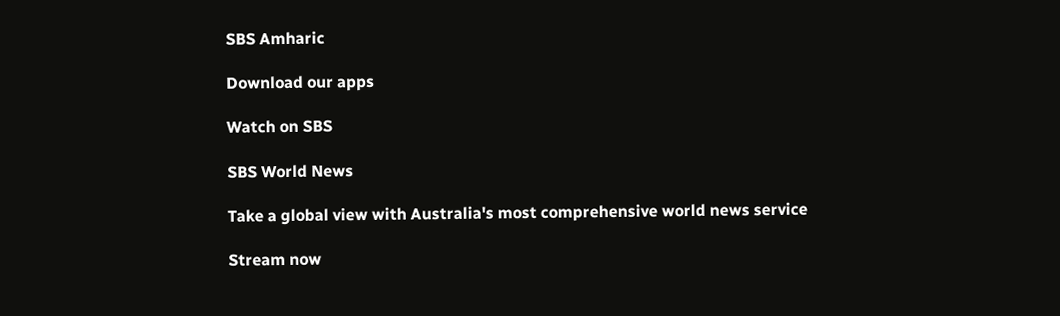SBS Amharic

Download our apps

Watch on SBS

SBS World News

Take a global view with Australia's most comprehensive world news service

Stream now